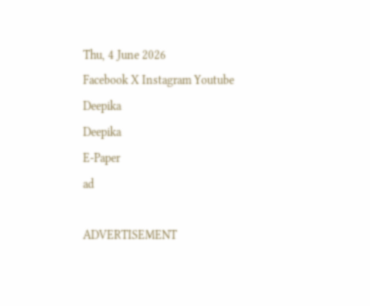Thu, 4 June 2026
Facebook X Instagram Youtube
Deepika
Deepika
E-Paper
ad

ADVERTISEMENT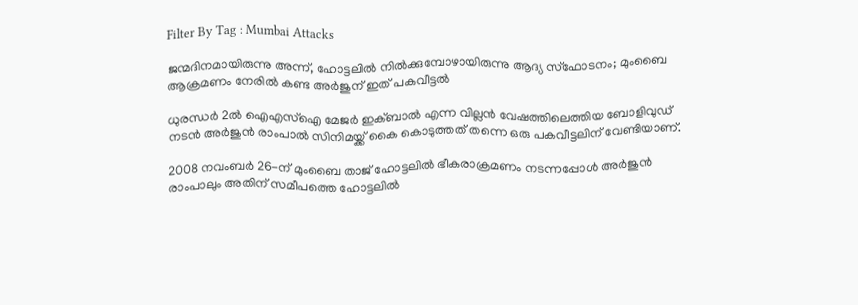Filter By Tag : Mumbai Attacks

ജന്മദിനമായിരുന്നു അന്ന്, ഹോട്ടലിൽ നിൽക്കുമ്പോഴായിരുന്നു ആദ്യ സ്ഫോടനം; മുംബൈ ആക്രമണം നേരിൽ കണ്ട അർജുന് ഇത് പകവീട്ടൽ

ധുരന്ധർ 2ൽ ഐഎസ്ഐ മേജർ ഇക്ബാൽ എന്ന വില്ലൻ വേഷത്തിലെത്തിയ ബോളിവുഡ് നടൻ അർജുൻ രാംപാൽ സിനിമയ്ക്ക് കൈ കൊടുത്തത് തന്നെ ഒരു പകവീട്ടലിന് വേണ്ടിയാണ്.

2008 നവംബർ 26-ന് മുംബൈ താജ് ഹോട്ടലിൽ ഭീകരാക്രമണം നടന്നപ്പോൾ അർജുൻ രാംപാലും അതിന് സമീപത്തെ ഹോട്ടലിൽ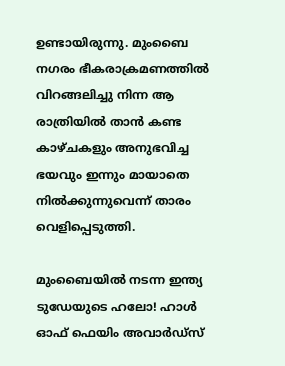ഉണ്ടായിരുന്നു. മുംബൈ നഗരം ഭീകരാക്രമണത്തിൽ വിറങ്ങലിച്ചു നിന്ന ആ രാത്രിയിൽ താൻ കണ്ട കാഴ്ചകളും അനുഭവിച്ച ഭയവും ഇന്നും മായാതെ നിൽക്കുന്നുവെന്ന് താരം വെളിപ്പെടുത്തി.

മുംബൈയിൽ നടന്ന ഇന്ത്യ ടുഡേയുടെ ഹലോ! ഹാൾ ഓഫ് ഫെയിം അവാർഡ്‌സ്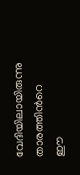വേദിയിലായിരുന്നു താരത്തിന്‍റെ ഈ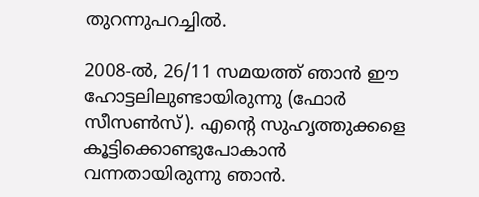തുറന്നുപറച്ചിൽ.

2008-ൽ, 26/11 സമയത്ത് ഞാൻ ഈ ഹോട്ടലിലുണ്ടായിരുന്നു (ഫോർ സീസൺസ്). എന്‍റെ സുഹൃത്തുക്കളെ കൂട്ടിക്കൊണ്ടുപോകാൻ വന്നതായിരുന്നു ഞാൻ.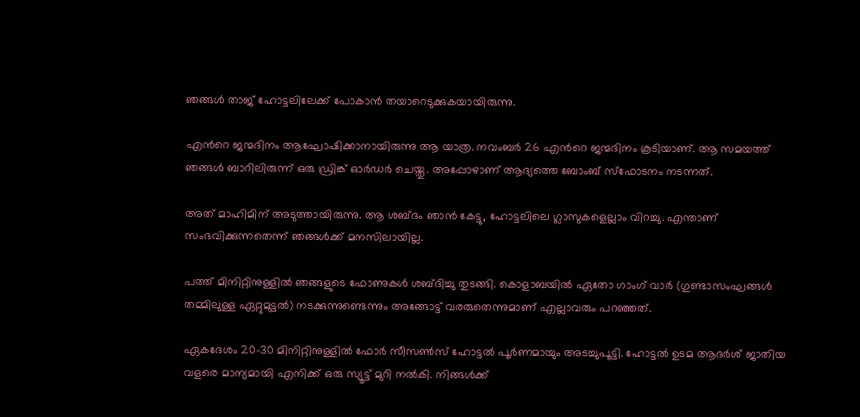ഞങ്ങൾ താജ് ഹോട്ടലിലേക്ക് പോകാൻ തയാറെടുക്കുകയായിരുന്നു.

എന്‍റെ ജന്മദിനം ആഘോഷിക്കാനായിരുന്നു ആ യാത്ര. നവംബർ 26 എന്‍റെ ജന്മദിനം കൂടിയാണ്. ആ സമയത്ത് ഞങ്ങൾ ബാറിലിരുന്ന് ഒരു ഡ്രിങ്ക് ഓർഡർ ചെയ്തു. അപ്പോഴാണ് ആദ്യത്തെ ബോംബ് സ്ഫോടനം നടന്നത്.

അത് മാഹിമിന് അടുത്തായിരുന്നു. ആ ശബ്ദം ഞാൻ കേട്ടു, ഹോട്ടലിലെ ഗ്ലാസുകളെല്ലാം വിറച്ചു. എന്താണ് സംഭവിക്കുന്നതെന്ന് ഞങ്ങൾക്ക് മനസിലായില്ല.

പത്ത് മിനിറ്റിനുള്ളിൽ ഞങ്ങളുടെ ഫോണുകൾ ശബ്ദിച്ചു തുടങ്ങി. കൊളാബയിൽ ഏതോ ഗാംഗ് വാർ (ഗുണ്ടാസംഘങ്ങൾ തമ്മിലുള്ള ഏറ്റുമുട്ടൽ) നടക്കുന്നുണ്ടെന്നും അങ്ങോട്ട് വരരുതെന്നുമാണ് എല്ലാവരും പറഞ്ഞത്.

ഏകദേശം 20-30 മിനിറ്റിനുള്ളിൽ ഫോർ സീസൺസ് ഹോട്ടൽ പൂർണമായും അടച്ചുപൂട്ടി. ഹോട്ടൽ ഉടമ ആദർശ് ജാതിയ വളരെ മാന്യമായി എനിക്ക് ഒരു സ്യൂട്ട് മുറി നൽകി. നിങ്ങൾക്ക്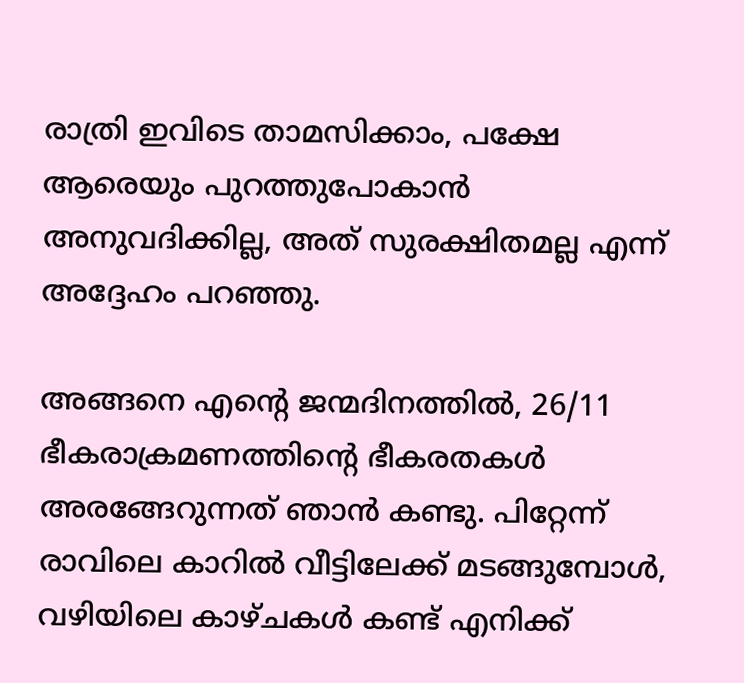രാത്രി ഇവിടെ താമസിക്കാം, പക്ഷേ ആരെയും പുറത്തുപോകാൻ അനുവദിക്കില്ല, അത് സുരക്ഷിതമല്ല എന്ന് അദ്ദേഹം പറഞ്ഞു.

അങ്ങനെ എന്‍റെ ജന്മദിനത്തിൽ, 26/11 ഭീകരാക്രമണത്തിന്‍റെ ഭീകരതകൾ അരങ്ങേറുന്നത് ഞാൻ കണ്ടു. പിറ്റേന്ന് രാവിലെ കാറിൽ വീട്ടിലേക്ക് മടങ്ങുമ്പോൾ, വഴിയിലെ കാഴ്ചകൾ കണ്ട് എനിക്ക്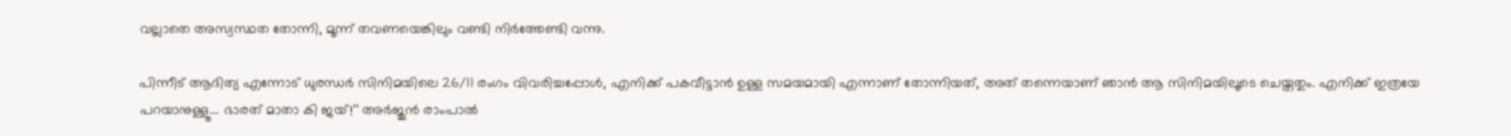വല്ലാതെ അസ്വസ്ഥത തോന്നി, മൂന്ന് തവണയെങ്കിലും വണ്ടി നിർത്തേണ്ടി വന്നു.

പിന്നീട് ആദിത്യ എന്നോട് ധുരന്ധർ സിനിമയിലെ 26/11 രംഗം വിവരിച്ചപ്പോൾ, എനിക്ക് പകവീട്ടാൻ ഉള്ള സമയമായി എന്നാണ് തോന്നിയത്, അത് തന്നെയാണ് ഞാൻ ആ സിനിമയിലൂടെ ചെയ്തതും. എനിക്ക് ഇത്രയേ പറയാനുള്ളൂ... ഭാരത് മാതാ കി ജയ്!’’ അർജുൻ രാംപാൽ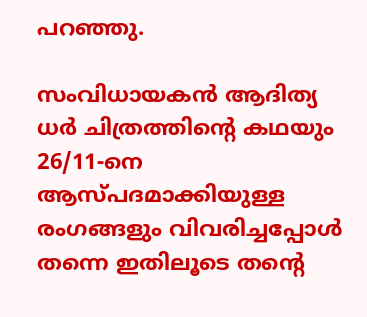പറഞ്ഞു.

സംവിധായകൻ ആദിത്യ ധർ ചിത്രത്തിന്‍റെ കഥയും 26/11-നെ ആസ്പദമാക്കിയുള്ള രംഗങ്ങളും വിവരിച്ചപ്പോൾ തന്നെ ഇതിലൂടെ തന്‍റെ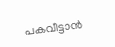പകവീട്ടാൻ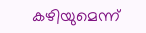കഴിയുമെന്ന്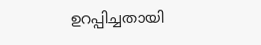ഉറപ്പിച്ചതായി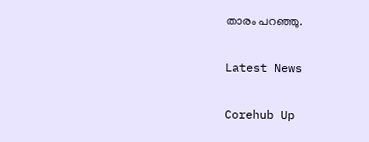താരം പറഞ്ഞു.

Latest News

Corehub Up